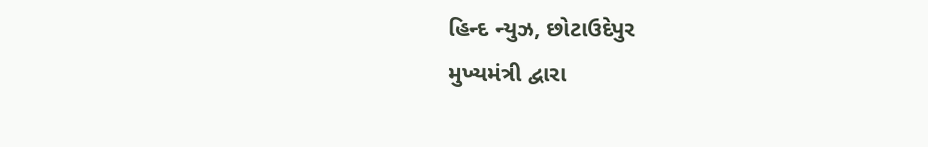હિન્દ ન્યુઝ, છોટાઉદેપુર
મુખ્યમંત્રી દ્વારા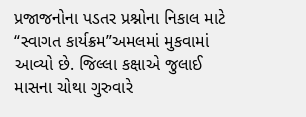પ્રજાજનોના પડતર પ્રશ્નોના નિકાલ માટે “સ્વાગત કાર્યક્રમ”અમલમાં મુકવામાં આવ્યો છે. જિલ્લા કક્ષાએ જુલાઈ માસના ચોથા ગુરુવારે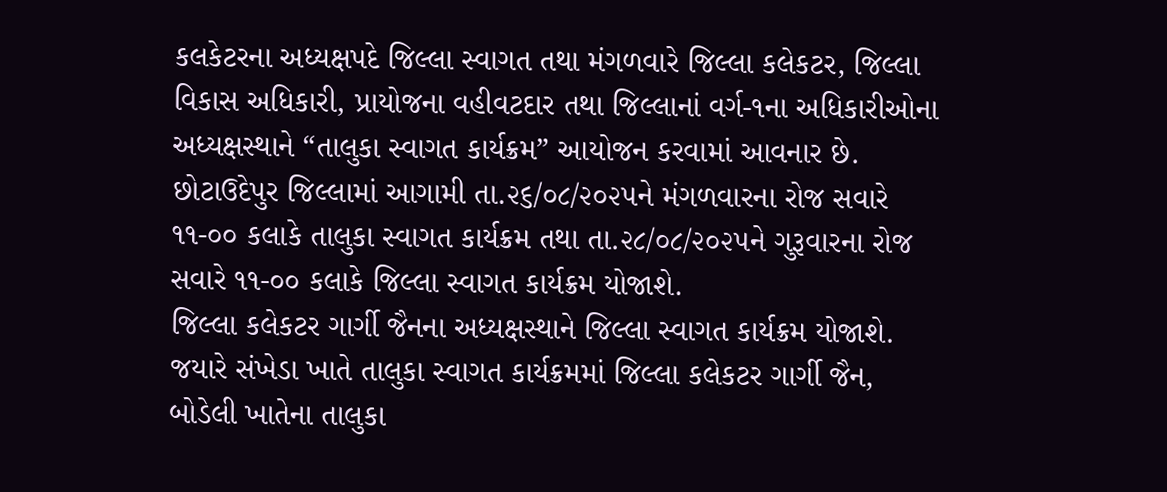કલકેટરના અધ્યક્ષપદે જિલ્લા સ્વાગત તથા મંગળવારે જિલ્લા કલેકટર, જિલ્લા વિકાસ અધિકારી, પ્રાયોજના વહીવટદાર તથા જિલ્લાનાં વર્ગ-૧ના અધિકારીઓના અધ્યક્ષસ્થાને “તાલુકા સ્વાગત કાર્યક્રમ” આયોજન કરવામાં આવનાર છે.
છોટાઉદેપુર જિલ્લામાં આગામી તા.૨૬/૦૮/૨૦૨૫ને મંગળવારના રોજ સવારે ૧૧-૦૦ કલાકે તાલુકા સ્વાગત કાર્યક્રમ તથા તા.૨૮/૦૮/૨૦૨૫ને ગુરૂવારના રોજ સવારે ૧૧-૦૦ કલાકે જિલ્લા સ્વાગત કાર્યક્રમ યોજાશે.
જિલ્લા કલેકટર ગાર્ગી જૈનના અધ્યક્ષસ્થાને જિલ્લા સ્વાગત કાર્યક્રમ યોજાશે. જયારે સંખેડા ખાતે તાલુકા સ્વાગત કાર્યક્રમમાં જિલ્લા કલેકટર ગાર્ગી જૈન, બોડેલી ખાતેના તાલુકા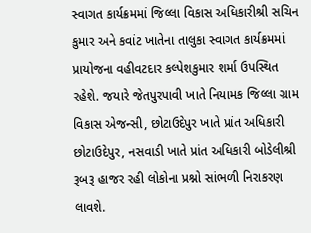સ્વાગત કાર્યક્રમમાં જિલ્લા વિકાસ અધિકારીશ્રી સચિન કુમાર અને કવાંટ ખાતેના તાલુકા સ્વાગત કાર્યક્રમમાં પ્રાયોજના વહીવટદાર કલ્પેશકુમાર શર્મા ઉપસ્થિત રહેશે. જયારે જેતપુરપાવી ખાતે નિયામક જિલ્લા ગ્રામ વિકાસ એજન્સી, છોટાઉદેપુર ખાતે પ્રાંત અધિકારી છોટાઉદેપુર, નસવાડી ખાતે પ્રાંત અધિકારી બોડેલીશ્રી રૂબરૂ હાજર રહી લોકોના પ્રશ્નો સાંભળી નિરાકરણ લાવશે.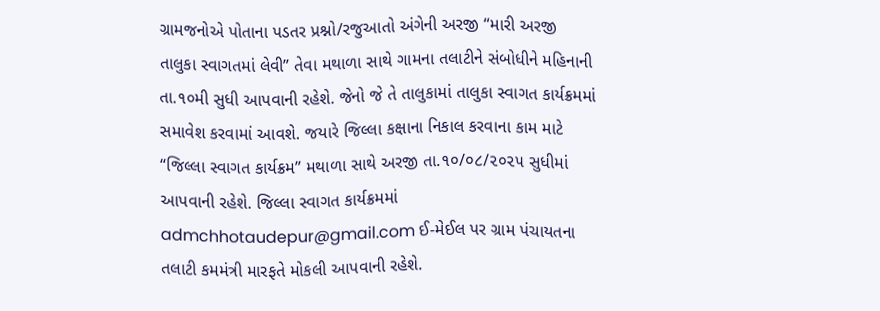ગ્રામજનોએ પોતાના પડતર પ્રશ્નો/રજુઆતો અંગેની અરજી “મારી અરજી તાલુકા સ્વાગતમાં લેવી” તેવા મથાળા સાથે ગામના તલાટીને સંબોધીને મહિનાની તા.૧૦મી સુધી આપવાની રહેશે. જેનો જે તે તાલુકામાં તાલુકા સ્વાગત કાર્યક્રમમાં સમાવેશ કરવામાં આવશે. જયારે જિલ્લા કક્ષાના નિકાલ કરવાના કામ માટે “જિલ્લા સ્વાગત કાર્યક્રમ” મથાળા સાથે અરજી તા.૧૦/૦૮/૨૦૨૫ સુધીમાં આપવાની રહેશે. જિલ્લા સ્વાગત કાર્યક્રમમાં admchhotaudepur@gmail.com ઈ-મેઈલ પર ગ્રામ પંચાયતના તલાટી કમમંત્રી મારફતે મોકલી આપવાની રહેશે.